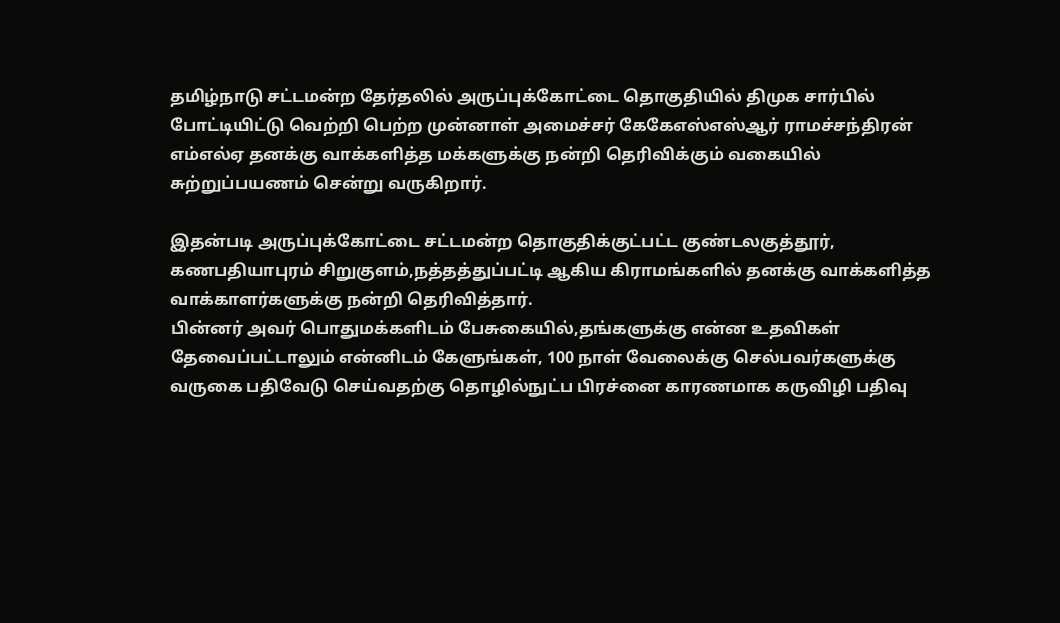தமிழ்நாடு சட்டமன்ற தேர்தலில் அருப்புக்கோட்டை தொகுதியில் திமுக சார்பில் போட்டியிட்டு வெற்றி பெற்ற முன்னாள் அமைச்சர் கேகேஎஸ்எஸ்ஆர் ராமச்சந்திரன் எம்எல்ஏ தனக்கு வாக்களித்த மக்களுக்கு நன்றி தெரிவிக்கும் வகையில் சுற்றுப்பயணம் சென்று வருகிறார்.

இதன்படி அருப்புக்கோட்டை சட்டமன்ற தொகுதிக்குட்பட்ட குண்டலகுத்தூர், கணபதியாபுரம் சிறுகுளம்,நத்தத்துப்பட்டி ஆகிய கிராமங்களில் தனக்கு வாக்களித்த வாக்காளர்களுக்கு நன்றி தெரிவித்தார்.
பின்னர் அவர் பொதுமக்களிடம் பேசுகையில்,தங்களுக்கு என்ன உதவிகள் தேவைப்பட்டாலும் என்னிடம் கேளுங்கள், 100 நாள் வேலைக்கு செல்பவர்களுக்கு வருகை பதிவேடு செய்வதற்கு தொழில்நுட்ப பிரச்னை காரணமாக கருவிழி பதிவு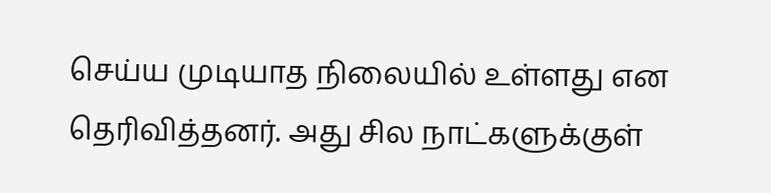செய்ய முடியாத நிலையில் உள்ளது என தெரிவித்தனர். அது சில நாட்களுக்குள்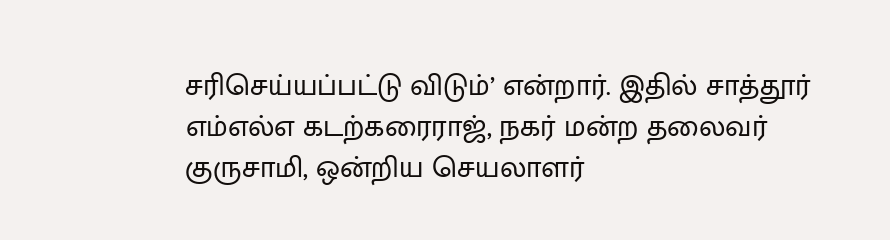சரிசெய்யப்பட்டு விடும்’ என்றார். இதில் சாத்தூர் எம்எல்எ கடற்கரைராஜ், நகர் மன்ற தலைவர் குருசாமி, ஒன்றிய செயலாளர்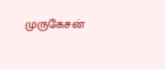முருகேசன்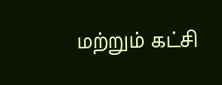மற்றும் கட்சி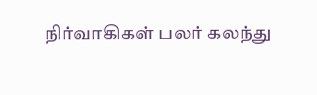நிர்வாகிகள் பலர் கலந்து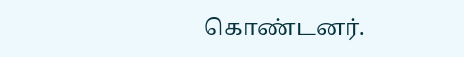கொண்டனர்.